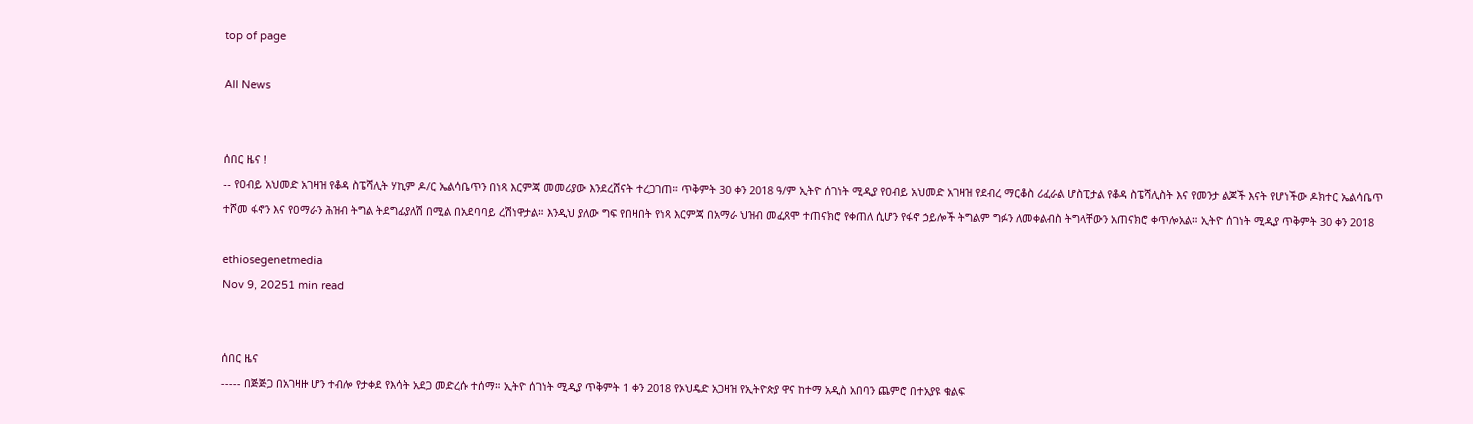top of page

All News


ሰበር ዜና !
-- የዐብይ አህመድ አገዛዝ የቆዳ ስፔሻሊት ሃኪም ዶ/ር ኤልሳቤጥን በነጻ እርምጃ መመሪያው እንደረሸናት ተረጋገጠ። ጥቅምት 30 ቀን 2018 ዓ/ም ኢትዮ ሰገነት ሚዲያ የዐብይ አህመድ አገዛዝ የደብረ ማርቆስ ሪፈራል ሆስፒታል የቆዳ ስፔሻሊስት እና የመንታ ልጆች እናት የሆነችው ዶክተር ኤልሳቤጥ ተሾመ ፋኖን እና የዐማራን ሕዝብ ትግል ትደግፊያለሽ በሚል በአደባባይ ረሽነዋታል። እንዲህ ያለው ግፍ የበዛበት የነጻ እርምጃ በአማራ ህዝብ መፈጸሞ ተጠናክሮ የቀጠለ ሲሆን የፋኖ ኃይሎች ትግልም ግፉን ለመቀልብስ ትግላቸውን አጠናክሮ ቀጥሎአል። ኢትዮ ሰገነት ሚዲያ ጥቅምት 30 ቀን 2018

ethiosegenetmedia
Nov 9, 20251 min read


ሰበር ዜና
----- በጅጅጋ በአገዛዙ ሆን ተብሎ የታቀደ የእሳት አደጋ መድረሱ ተሰማ። ኢትዮ ሰገነት ሚዲያ ጥቅምት 1 ቀን 2018 የኦህዴድ አጋዛዝ የኢትዮጵያ ዋና ከተማ አዲስ አበባን ጨምሮ በተአያዩ ቁልፍ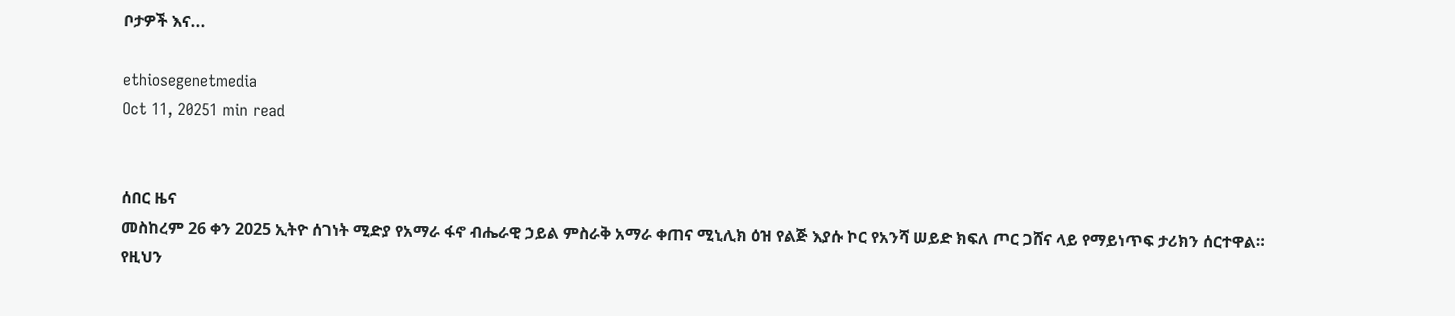ቦታዎች እና...

ethiosegenetmedia
Oct 11, 20251 min read


ሰበር ዜና
መስከረም 26 ቀን 2025 ኢትዮ ሰገነት ሚድያ የአማራ ፋኖ ብሔራዊ ኃይል ምስራቅ አማራ ቀጠና ሚኒሊክ ዕዝ የልጅ እያሱ ኮር የአንሻ ሠይድ ክፍለ ጦር ጋሸና ላይ የማይነጥፍ ታሪክን ሰርተዋል። የዚህን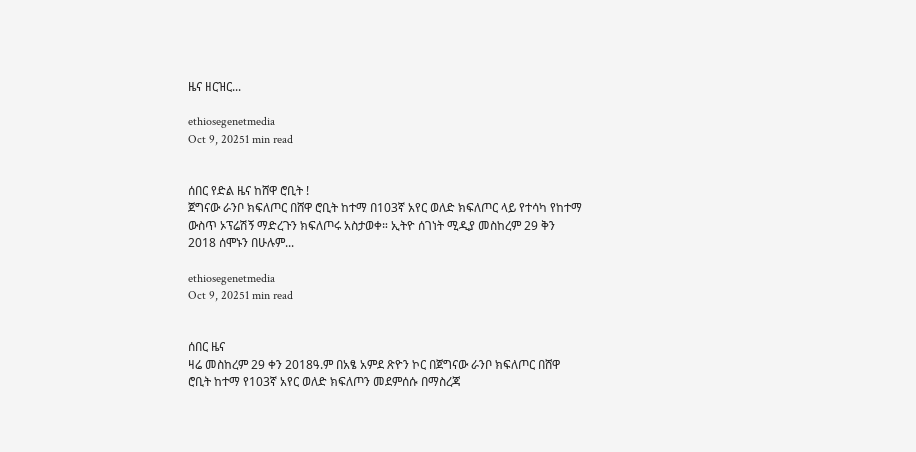ዜና ዘርዝር...

ethiosegenetmedia
Oct 9, 20251 min read


ሰበር የድል ዜና ከሸዋ ሮቢት !
ጀግናው ራንቦ ክፍለጦር በሸዋ ሮቢት ከተማ በ103ኛ አየር ወለድ ክፍለጦር ላይ የተሳካ የከተማ ውስጥ ኦፕሬሽኝ ማድረጉን ክፍለጦሩ አስታወቀ። ኢትዮ ሰገነት ሚዲያ መስከረም 29 ቅን 2018 ሰሞኑን በሁሉም...

ethiosegenetmedia
Oct 9, 20251 min read


ሰበር ዜና
ዛሬ መስከረም 29 ቀን 2018ዓ.ም በአፄ አምደ ጽዮን ኮር በጀግናው ራንቦ ክፍለጦር በሸዋ ሮቢት ከተማ የ103ኛ አየር ወለድ ክፍለጦን መደምሰሱ በማስረጃ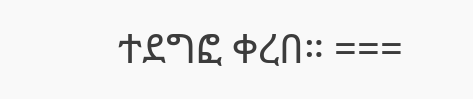ተደግፎ ቀረበ። ===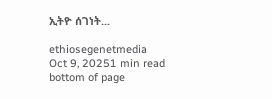ኢትዮ ሰገነት...

ethiosegenetmedia
Oct 9, 20251 min read
bottom of page